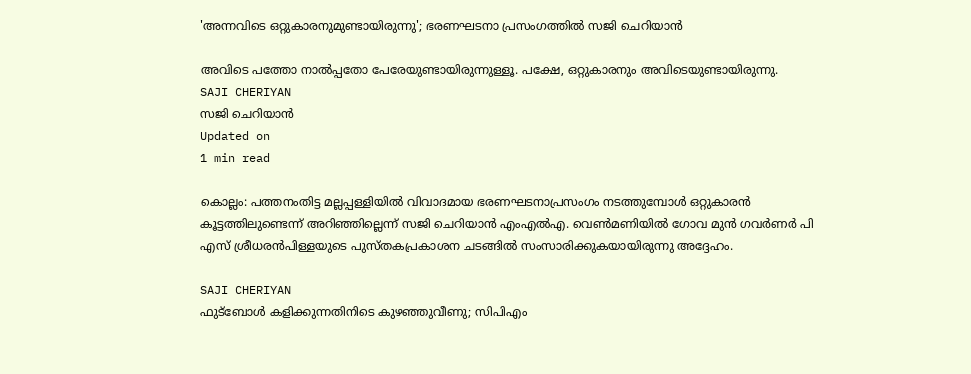'അന്നവിടെ ഒറ്റുകാരനുമുണ്ടായിരുന്നു'; ഭരണഘടനാ പ്രസംഗത്തില്‍ സജി ചെറിയാന്‍

അവിടെ പത്തോ നാല്‍പ്പതോ പേരേയുണ്ടായിരുന്നുള്ളൂ. പക്ഷേ, ഒറ്റുകാരനും അവിടെയുണ്ടായിരുന്നു.
SAJI CHERIYAN
സജി ചെറിയാന്‍
Updated on
1 min read

കൊല്ലം: പത്തനംതിട്ട മല്ലപ്പള്ളിയില്‍ വിവാദമായ ഭരണഘടനാപ്രസംഗം നടത്തുമ്പോള്‍ ഒറ്റുകാരന്‍ കൂട്ടത്തിലുണ്ടെന്ന് അറിഞ്ഞില്ലെന്ന് സജി ചെറിയാന്‍ എംഎല്‍എ. വെണ്‍മണിയില്‍ ഗോവ മുന്‍ ഗവര്‍ണര്‍ പി എസ് ശ്രീധരന്‍പിള്ളയുടെ പുസ്തകപ്രകാശന ചടങ്ങില്‍ സംസാരിക്കുകയായിരുന്നു അദ്ദേഹം.

SAJI CHERIYAN
ഫുട്‌ബോള്‍ കളിക്കുന്നതിനിടെ കുഴഞ്ഞുവീണു; സിപിഎം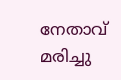നേതാവ് മരിച്ചു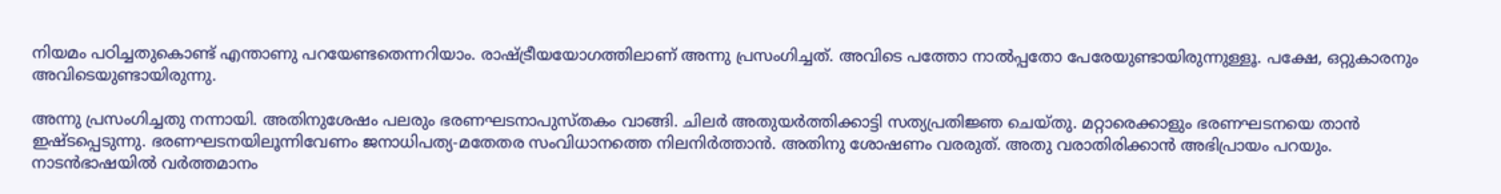നിയമം പഠിച്ചതുകൊണ്ട് എന്താണു പറയേണ്ടതെന്നറിയാം. രാഷ്ട്രീയയോഗത്തിലാണ് അന്നു പ്രസംഗിച്ചത്. അവിടെ പത്തോ നാല്‍പ്പതോ പേരേയുണ്ടായിരുന്നുള്ളൂ. പക്ഷേ, ഒറ്റുകാരനും അവിടെയുണ്ടായിരുന്നു.

അന്നു പ്രസംഗിച്ചതു നന്നായി. അതിനുശേഷം പലരും ഭരണഘടനാപുസ്തകം വാങ്ങി. ചിലര്‍ അതുയര്‍ത്തിക്കാട്ടി സത്യപ്രതിജ്ഞ ചെയ്തു. മറ്റാരെക്കാളും ഭരണഘടനയെ താന്‍ ഇഷ്ടപ്പെടുന്നു. ഭരണഘടനയിലൂന്നിവേണം ജനാധിപത്യ-മതേതര സംവിധാനത്തെ നിലനിര്‍ത്താന്‍. അതിനു ശോഷണം വരരുത്. അതു വരാതിരിക്കാന്‍ അഭിപ്രായം പറയും. നാടന്‍ഭാഷയില്‍ വര്‍ത്തമാനം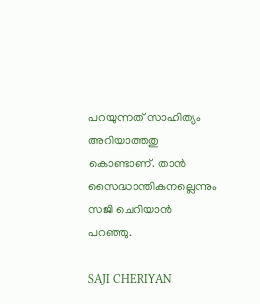പറയുന്നത് സാഹിത്യം അറിയാത്തതു കൊണ്ടാണ്. താന്‍ സൈദ്ധാന്തികനല്ലെന്നും സജി ചെറിയാന്‍ പറഞ്ഞു.

SAJI CHERIYAN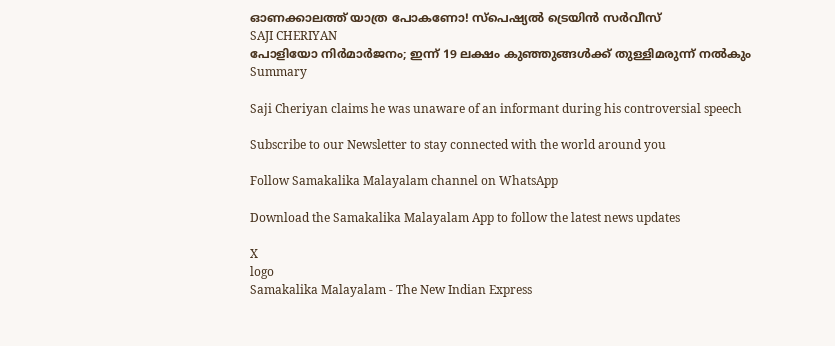ഓണക്കാലത്ത് യാത്ര പോകണോ! സ്‌പെഷ്യല്‍ ട്രെയിന്‍ സര്‍വീസ്
SAJI CHERIYAN
പോളിയോ നിര്‍മാര്‍ജനം; ഇന്ന് 19 ലക്ഷം കുഞ്ഞുങ്ങള്‍ക്ക് തുള്ളിമരുന്ന് നല്‍കും
Summary

Saji Cheriyan claims he was unaware of an informant during his controversial speech

Subscribe to our Newsletter to stay connected with the world around you

Follow Samakalika Malayalam channel on WhatsApp

Download the Samakalika Malayalam App to follow the latest news updates

X
logo
Samakalika Malayalam - The New Indian Express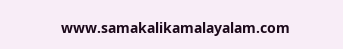www.samakalikamalayalam.com